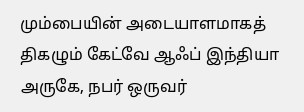மும்பையின் அடையாளமாகத் திகழும் கேட்வே ஆஃப் இந்தியா அருகே, நபர் ஒருவர்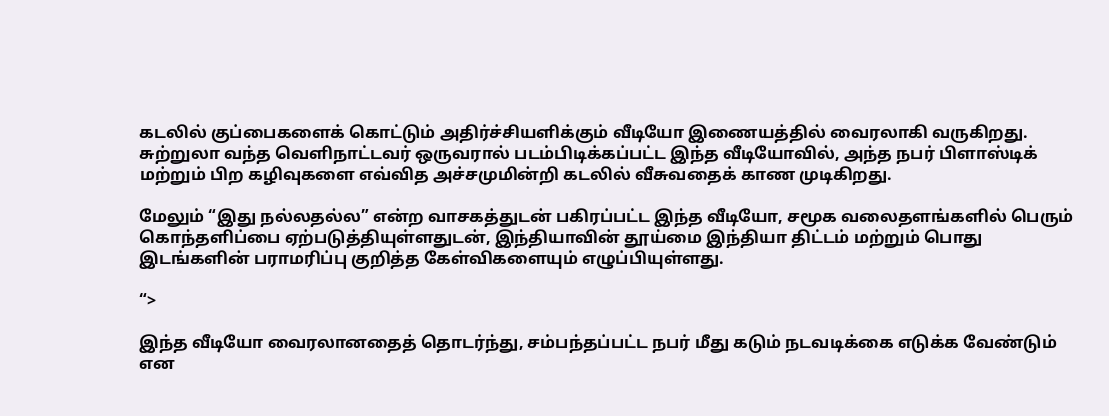கடலில் குப்பைகளைக் கொட்டும் அதிர்ச்சியளிக்கும் வீடியோ இணையத்தில் வைரலாகி வருகிறது. சுற்றுலா வந்த வெளிநாட்டவர் ஒருவரால் படம்பிடிக்கப்பட்ட இந்த வீடியோவில், அந்த நபர் பிளாஸ்டிக் மற்றும் பிற கழிவுகளை எவ்வித அச்சமுமின்றி கடலில் வீசுவதைக் காண முடிகிறது.

மேலும் “இது நல்லதல்ல” என்ற வாசகத்துடன் பகிரப்பட்ட இந்த வீடியோ, சமூக வலைதளங்களில் பெரும் கொந்தளிப்பை ஏற்படுத்தியுள்ளதுடன், இந்தியாவின் தூய்மை இந்தியா திட்டம் மற்றும் பொது இடங்களின் பராமரிப்பு குறித்த கேள்விகளையும் எழுப்பியுள்ளது.

“>

இந்த வீடியோ வைரலானதைத் தொடர்ந்து, சம்பந்தப்பட்ட நபர் மீது கடும் நடவடிக்கை எடுக்க வேண்டும் என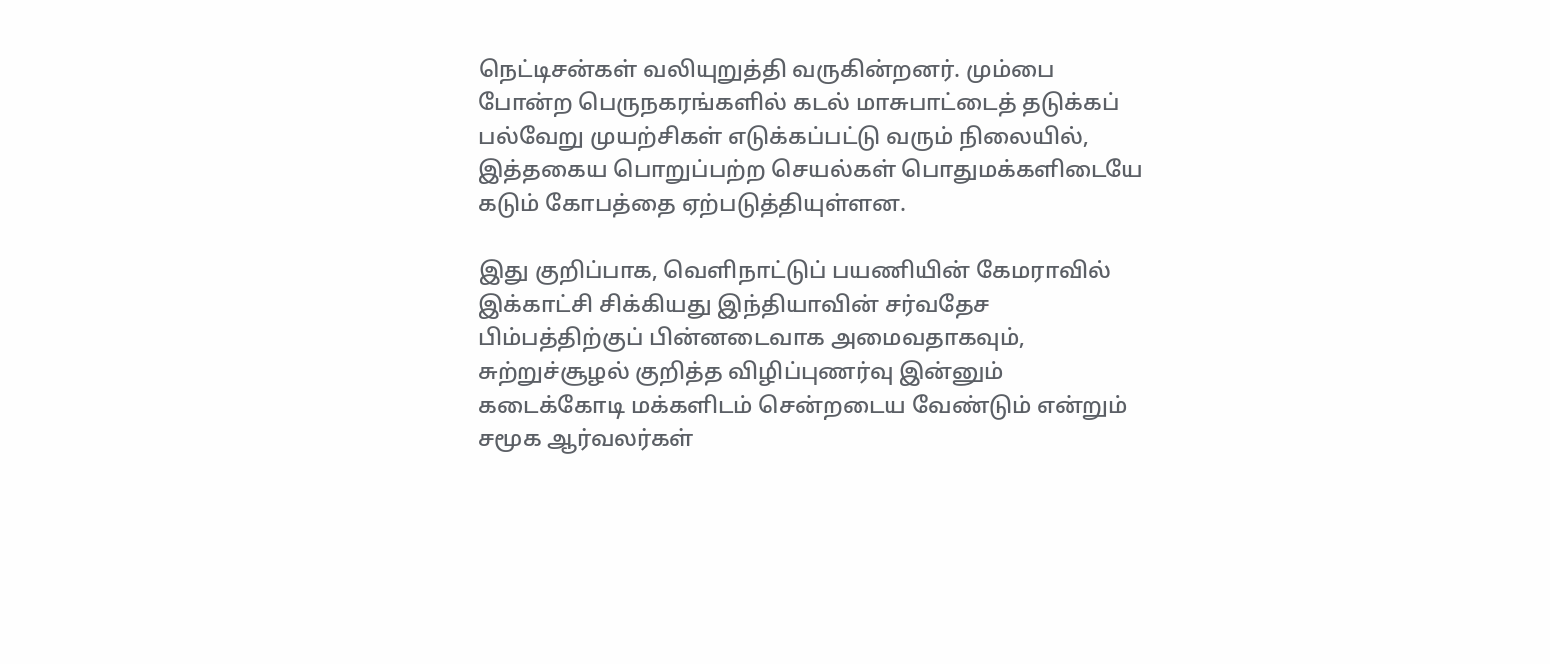நெட்டிசன்கள் வலியுறுத்தி வருகின்றனர். மும்பை போன்ற பெருநகரங்களில் கடல் மாசுபாட்டைத் தடுக்கப் பல்வேறு முயற்சிகள் எடுக்கப்பட்டு வரும் நிலையில், இத்தகைய பொறுப்பற்ற செயல்கள் பொதுமக்களிடையே கடும் கோபத்தை ஏற்படுத்தியுள்ளன.

இது குறிப்பாக, வெளிநாட்டுப் பயணியின் கேமராவில் இக்காட்சி சிக்கியது இந்தியாவின் சர்வதேச பிம்பத்திற்குப் பின்னடைவாக அமைவதாகவும், சுற்றுச்சூழல் குறித்த விழிப்புணர்வு இன்னும் கடைக்கோடி மக்களிடம் சென்றடைய வேண்டும் என்றும் சமூக ஆர்வலர்கள்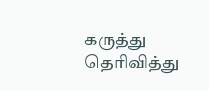கருத்து தெரிவித்து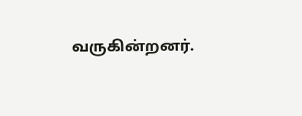வருகின்றனர்.